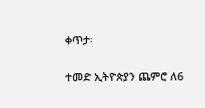ቀጥታ፡

ተመድ ኢትዮጵያን ጨምሮ ለ6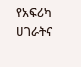የአፍሪካ ሀገራትና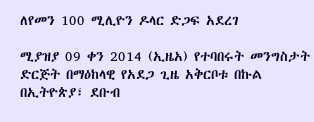ለየመን 100 ሚሊዮን ዶላር ድጋፍ አደረገ

ሚያዝያ 09 ቀን 2014 (ኢዜአ) የተባበሩት መንግስታት ድርጅት በማዕከላዊ የአደጋ ጊዜ አቅርቦቱ በኩል በኢትዮጵያ፣ ደቡብ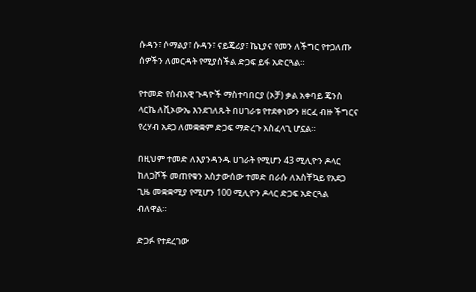ሱዳን፣ ሶማልያ፣ ሱዳን፣ ናይጄሪያ፣ ኬኒያና የመን ለችግር የተጋለጡ ሰዎችን ለመርዳት የሚያስችል ድጋፍ ይፋ አድርጓል።

የተመድ የሰብአዊ ጉዳዮች ማስተባበርያ (ኦቻ) ቃል አቀባይ ጄንስ ላርኬ ለቪኦውኤ እንደገለጹት በሀገራቱ የተደቀነውን ዘርፈ ብዙ ችግርና የረሃብ አደጋ ለመቋቋም ድጋፍ ማድረጉ አስፈላጊ ሆኗል።

በዚህም ተመድ ለእያንዳንዱ ሀገራት የሚሆን 43 ሚሊዮን ዶላር ከለጋሾች መጠየቁን አስታውሰው ተመድ በራሱ ለአስቸኳይ የአደጋ ጊዜ መቋቋሚያ የሚሆን 100 ሚሊዮን ዶላር ድጋፍ አድርጓል ብለዋል።

ድጋፉ የተደረገው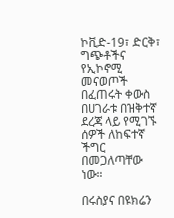ኮቪድ-19፣ ድርቅ፣ ግጭቶችና የኢኮኖሚ መናወጦች በፈጠሩት ቀውስ በሀገራቱ በዝቅተኛ ደረጃ ላይ የሚገኙ ሰዎች ለከፍተኛ ችግር በመጋለጣቸው ነው።

በሩስያና በዩክሬን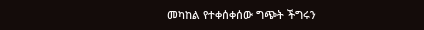መካከል የተቀሰቀሰው ግጭት ችግሩን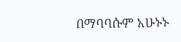በማባባሱም አሁኑኑ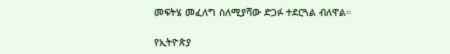መፍትሄ መፈለግ ስለሚያሻው ድጋፉ ተደርጓል ብለዋል።

የኢትዮጵያ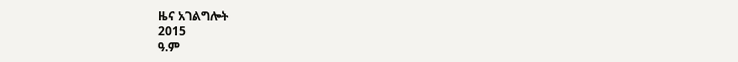ዜና አገልግሎት
2015
ዓ.ም